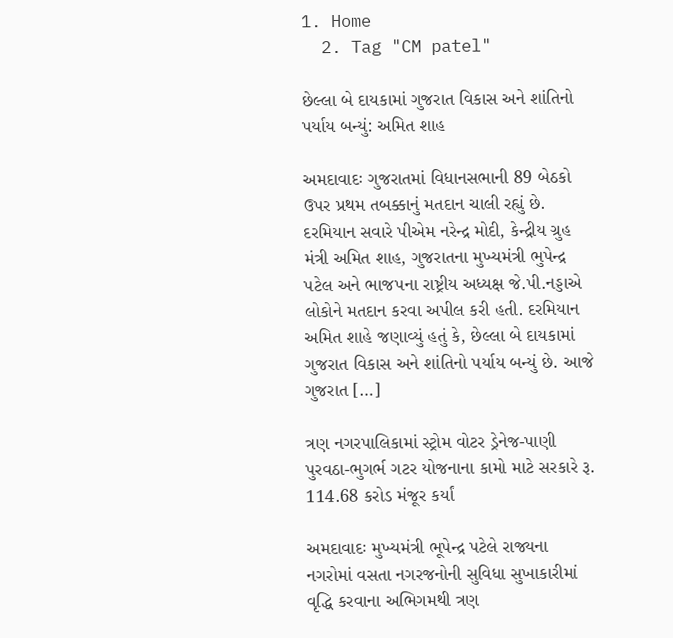1. Home
  2. Tag "CM patel"

છેલ્લા બે દાયકામાં ગુજરાત વિકાસ અને શાંતિનો પર્યાય બન્યું: અમિત શાહ

અમદાવાદઃ ગુજરાતમાં વિધાનસભાની 89 બેઠકો ઉપર પ્રથમ તબક્કાનું મતદાન ચાલી રહ્યું છે. દરમિયાન સવારે પીએમ નરેન્દ્ર મોદી, કેન્દ્રીય ગ્રુહ મંત્રી અમિત શાહ, ગુજરાતના મુખ્યમંત્રી ભુપેન્દ્ર પટેલ અને ભાજપના રાષ્ટ્રીય અધ્યક્ષ જે.પી.નડ્ડાએ લોકોને મતદાન કરવા અપીલ કરી હતી. દરમિયાન અમિત શાહે જણાવ્યું હતું કે, છેલ્લા બે દાયકામાં ગુજરાત વિકાસ અને શાંતિનો પર્યાય બન્યું છે. આજે ગુજરાત […]

ત્રણ નગરપાલિકામાં સ્ટ્રોમ વોટર ડ્રેનેજ-પાણી પુરવઠા-ભુગર્ભ ગટર યોજનાના કામો માટે સરકારે રૂ. 114.68 કરોડ મંજૂર કર્યાં

અમદાવાદઃ મુખ્યમંત્રી ભૂપેન્દ્ર પટેલે રાજ્યના નગરોમાં વસતા નગરજનોની સુવિધા સુખાકારીમાં વૃદ્ધિ કરવાના અભિગમથી ત્રણ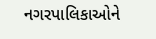નગરપાલિકાઓને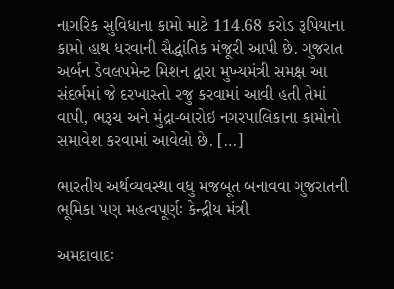નાગરિક સુવિધાના કામો માટે 114.68 કરોડ રૂપિયાના કામો હાથ ધરવાની સૈદ્ધાંતિક મંજૂરી આપી છે. ગુજરાત અર્બન ડેવલપમેન્ટ મિશન દ્વારા મુખ્યમંત્રી સમક્ષ આ સંદર્ભમાં જે દરખાસ્તો રજુ કરવામાં આવી હતી તેમાં વાપી, ભરૂચ અને મુંદ્રા-બારોઇ નગરપાલિકાના કામોનો સમાવેશ કરવામાં આવેલો છે. […]

ભારતીય અર્થવ્યવસ્થા વધુ મજબૂત બનાવવા ગુજરાતની ભૂમિકા પણ મહત્વપૂર્ણઃ કેન્દ્રીય મંત્રી

અમદાવાદઃ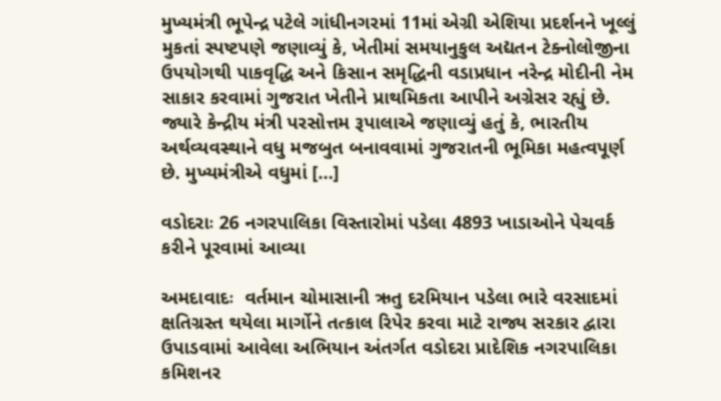મુખ્યમંત્રી ભૂપેન્દ્ર પટેલે ગાંધીનગરમાં 11માં એગ્રી એશિયા પ્રદર્શનને ખૂલ્લું મુકતાં સ્પષ્ટપણે જણાવ્યું કે, ખેતીમાં સમયાનુકુલ અદ્યતન ટેક્નોલોજીના ઉપયોગથી પાકવૃદ્ધિ અને કિસાન સમૃદ્ધિની વડાપ્રધાન નરેન્દ્ર મોદીની નેમ સાકાર કરવામાં ગુજરાત ખેતીને પ્રાથમિકતા આપીને અગ્રેસર રહ્યું છે. જ્યારે કેન્દ્રીય મંત્રી પરસોત્તમ રૂપાલાએ જણાવ્યું હતું કે, ભારતીય અર્થવ્યવસ્થાને વધુ મજબુત બનાવવામાં ગુજરાતની ભૂમિકા મહત્વપૂર્ણ છે. મુખ્યમંત્રીએ વધુમાં […]

વડોદરાઃ 26 નગરપાલિકા વિસ્તારોમાં પડેલા 4893 ખાડાઓને પેચવર્ક કરીને પૂરવામાં આવ્યા

અમદાવાદઃ  વર્તમાન ચોમાસાની ઋતુ દરમિયાન પડેલા ભારે વરસાદમાં ક્ષતિગ્રસ્ત થયેલા માર્ગોને તત્કાલ રિપેર કરવા માટે રાજ્ય સરકાર દ્વારા ઉપાડવામાં આવેલા અભિયાન અંતર્ગત વડોદરા પ્રાદેશિક નગરપાલિકા કમિશનર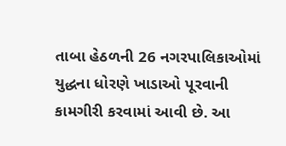તાબા હેઠળની 26 નગરપાલિકાઓમાં યુદ્ધના ધોરણે ખાડાઓ પૂરવાની કામગીરી કરવામાં આવી છે. આ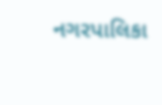નગરપાલિકા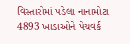વિસ્તારોમાં પડેલા નાનામોટા 4893 ખાડાઓને પેચવર્ક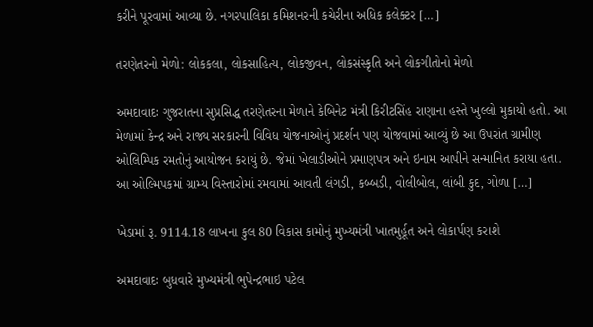કરીને પૂરવામાં આવ્યા છે. નગરપાલિકા કમિશનરની કચેરીના અધિક કલેક્ટર […]

તરણેતરનો મેળો: લોકકલા, લોકસાહિત્ય, લોકજીવન, લોકસંસ્કૃતિ અને લોકગીતોનો મેળો

અમદાવાદઃ ગુજરાતના સુપ્રસિદ્ધ તરણેતરના મેળાને કેબિનેટ મંત્રી કિરીટસિંહ રાણાના હસ્તે ખુલ્લો મુકાયો હતો. આ મેળામાં કેન્દ્ર અને રાજ્ય સરકારની વિવિધ યોજનાઓનું પ્રદર્શન પણ યોજવામાં આવ્યું છે આ ઉપરાંત ગ્રામીણ ઓલિમ્પિક રમતોનું આયોજન કરાયું છે. જેમાં ખેલાડીઓને પ્રમાણપત્ર અને ઇનામ આપીને સન્માનિત કરાયા હતા. આ ઓલ્મિપકમાં ગ્રામ્ય વિસ્તારોમાં રમવામાં આવતી લંગડી, કબ્બડી, વોલીબોલ, લાંબી કુદ, ગોળા […]

ખેડામાં રૂ. 9114.18 લાખના કુલ 80 વિકાસ કામોનું મુખ્યમંત્રી ખાતમુર્હૂત અને લોકાર્પણ કરાશે

અમદાવાદઃ બુધવારે મુખ્યમંત્રી ભુપેન્દ્રભાઇ પટેલ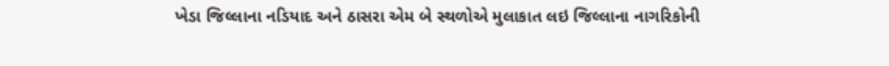ખેડા જિલ્લાના નડિયાદ અને ઠાસરા એમ બે સ્થળોએ મુલાકાત લઇ જિલ્લાના નાગરિકોની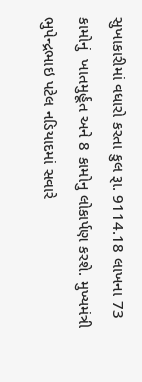સુખાકારીમાં વધારો કરતા કુલ રૂા. 9114.18 લાખના 73 કામોનું  ખાતમુર્હૂત અને 8 કામોનુ લોકાર્પણ કરશે. મુખ્યમંત્રી ભુપેન્દ્રભાઇ પટેલ નડિયાદમાં સવારે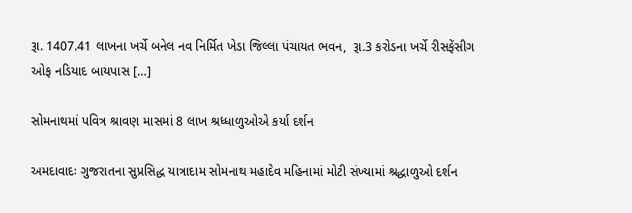રૂા. 1407.41 લાખના ખર્ચે બનેલ નવ નિર્મિત ખેડા જિલ્લા પંચાયત ભવન,  રૂા.3 કરોડના ખર્ચે રીસફેંસીગ ઓફ નડિયાદ બાયપાસ […]

સોમનાથમાં પવિત્ર શ્રાવણ માસમાં 8 લાખ શ્રધ્ધાળુઓએ કર્યા દર્શન

અમદાવાદઃ ગુજરાતના સુપ્રસિદ્ધ યાત્રાદામ સોમનાથ મહાદેવ મહિનામાં મોટી સંખ્યામાં શ્રદ્ધાળુઓ દર્શન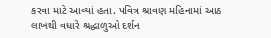કરવા માટે આવ્યાં હતા. પવિત્ર શ્રાવણ મહિનામાં આઠ લાખથી વધારે શ્રદ્ધાળુઓ દર્શન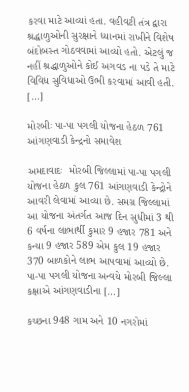કરવા માટે આવ્યાં હતા. વહીવટી તંત્ર દ્વારા શ્રદ્ધાળુઓની સુરક્ષાને ધ્યાનમાં રાખીને વિશેષ બંદોબસ્ત ગોઠવવામાં આવ્યો હતો. એટલું જ નહીં શ્રદ્ધાળુઓને કોઈ અગવડ ના પડે તે માટે વિવિધ સુવિધાઓ ઉભી કરવામાં આવી હતી. […]

મોરબીઃ પા-પા પગલી યોજના હેઠળ 761 આંગણવાડી કેન્દ્રનો સમાવેશ

અમદાવાદઃ  મોરબી જિલ્લામાં પા-પા પગલી યોજના હેઠળ કુલ 761 આંગણવાડી કેન્દ્રોને આવરી લેવામાં આવ્યા છે. સમગ્ર જિલ્લામાં આ યોજના અંતર્ગત આજ દિન સુધીમાં 3 થી 6 વર્ષના લાભાર્થી કુમાર 9 હજાર 781 અને કન્યા 9 હજાર 589 એમ કુલ 19 હજાર 370 બાળકોને લાભ આપવામાં આવ્યો છે. પા-પા પગલી યોજના અન્વયે મોરબી જિલ્લા કક્ષાએ આંગણવાડીના […]

કચ્છના 948 ગામ અને 10 નગરોમાં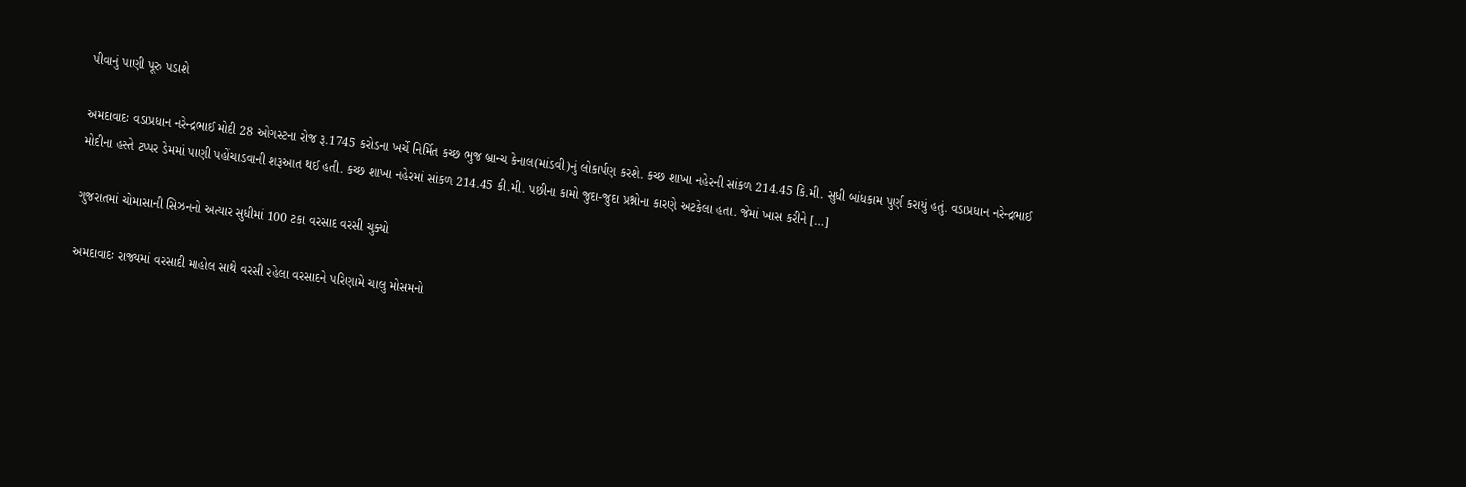પીવાનું પાણી પૂરુ પડાશે

અમદાવાદઃ વડાપ્રધાન નરેન્દ્રભાઈ મોદી 28 ઓગસ્ટના રોજ રૂ.1745 કરોડના ખર્ચે નિર્મિત કચ્છ ભુજ બ્રાન્ચ કેનાલ(માંડવી)નું લોકાર્પણ કરશે. કચ્છ શાખા નહેરની સાંકળ 214.45 કિ.મી. સુધી બાંધકામ પુર્ણ કરાયું હતું. વડાપ્રધાન નરેન્દ્રભાઈ મોદીના હસ્તે ટપ્પર ડેમમાં પાણી પહોંચાડવાની શરૂઆત થઈ હતી. કચ્છ શાખા નહેરમાં સાંકળ 214.45 કી.મી. પછીના કામો જુદા-જુદા પ્રશ્નોના કારણે અટકેલા હતા. જેમાં ખાસ કરીને […]

ગુજરાતમાં ચોમાસાની સિઝનનો અત્યાર સુધીમાં 100 ટકા વરસાદ વરસી ચુક્યો

અમદાવાદઃ રાજ્યમાં વરસાદી માહોલ સાથે વરસી રહેલા વરસાદને પરિણામે ચાલુ મોસમનો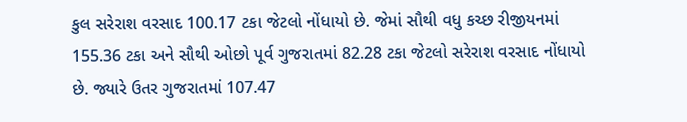કુલ સરેરાશ વરસાદ 100.17 ટકા જેટલો નોંધાયો છે. જેમાં સૌથી વધુ કચ્છ રીજીયનમાં 155.36 ટકા અને સૌથી ઓછો પૂર્વ ગુજરાતમાં 82.28 ટકા જેટલો સરેરાશ વરસાદ નોંધાયો છે. જ્યારે ઉતર ગુજરાતમાં 107.47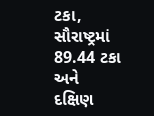ટકા, સૌરાષ્ટ્રમાં 89.44 ટકા અને દક્ષિણ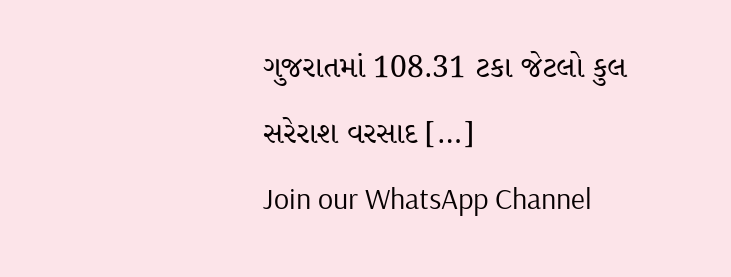ગુજરાતમાં 108.31 ટકા જેટલો કુલ સરેરાશ વરસાદ […]
Join our WhatsApp Channel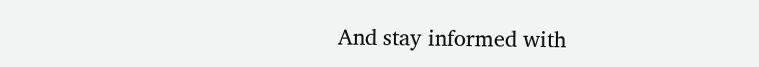And stay informed with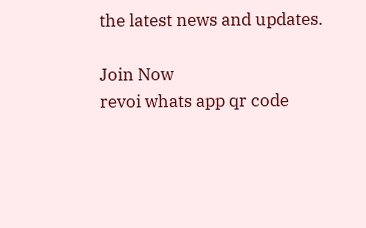the latest news and updates.

Join Now
revoi whats app qr code